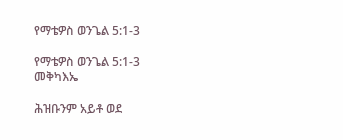የማቴዎስ ወንጌል 5:1-3

የማቴዎስ ወንጌል 5:1-3 መቅካእኤ

ሕዝቡንም አይቶ ወደ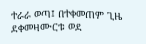ተራራ ወጣ፤ በተቀመጠም ጊዜ ደቀመዛሙርቱ ወደ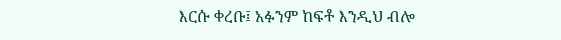እርሱ ቀረቡ፤ አፉንም ከፍቶ እንዲህ ብሎ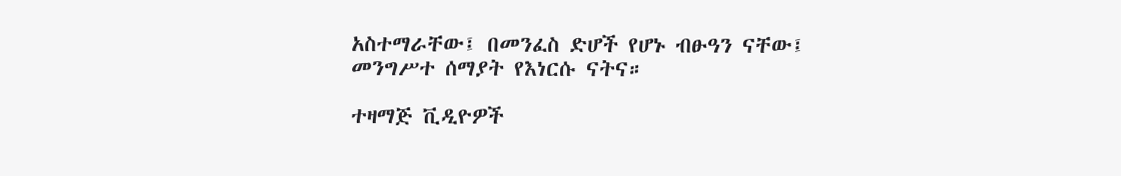አስተማራቸው፤ በመንፈስ ድሆች የሆኑ ብፁዓን ናቸው፤ መንግሥተ ሰማያት የእነርሱ ናትና።

ተዛማጅ ቪዲዮዎች